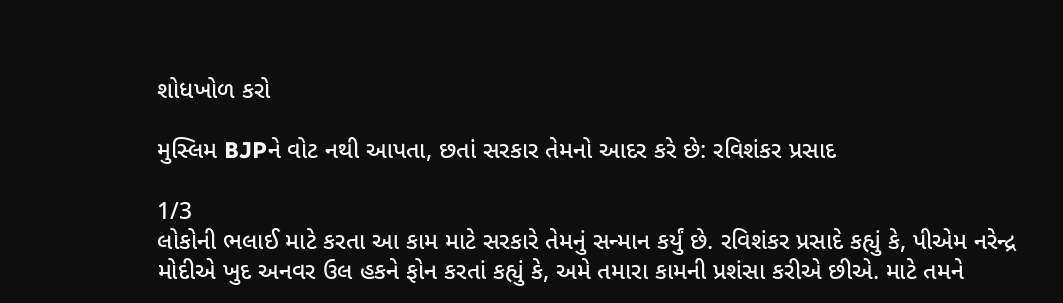શોધખોળ કરો

મુસ્લિમ BJPને વોટ નથી આપતા, છતાં સરકાર તેમનો આદર કરે છે: રવિશંકર પ્રસાદ

1/3
લોકોની ભલાઈ માટે કરતા આ કામ માટે સરકારે તેમનું સન્માન કર્યું છે. રવિશંકર પ્રસાદે કહ્યું કે, પીએમ નરેન્દ્ર મોદીએ ખુદ અનવર ઉલ હકને ફોન કરતાં કહ્યું કે, અમે તમારા કામની પ્રશંસા કરીએ છીએ. માટે તમને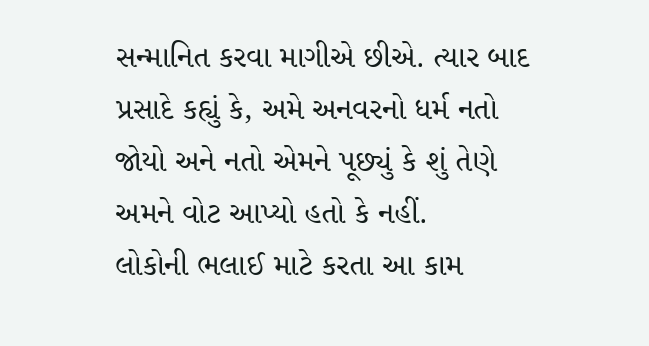સન્માનિત કરવા માગીએ છીએ. ત્યાર બાદ પ્રસાદે કહ્યું કે, અમે અનવરનો ધર્મ નતો જોયો અને નતો એમને પૂછ્યું કે શું તેણે અમને વોટ આપ્યો હતો કે નહીં.
લોકોની ભલાઈ માટે કરતા આ કામ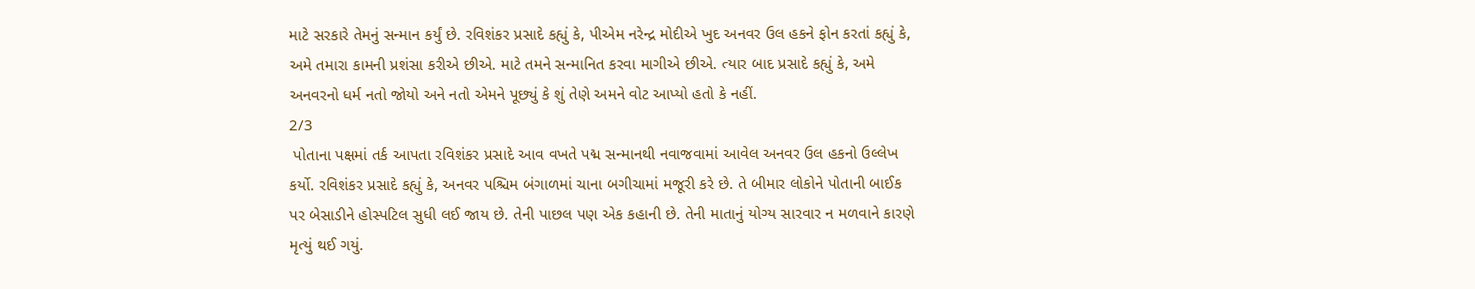માટે સરકારે તેમનું સન્માન કર્યું છે. રવિશંકર પ્રસાદે કહ્યું કે, પીએમ નરેન્દ્ર મોદીએ ખુદ અનવર ઉલ હકને ફોન કરતાં કહ્યું કે, અમે તમારા કામની પ્રશંસા કરીએ છીએ. માટે તમને સન્માનિત કરવા માગીએ છીએ. ત્યાર બાદ પ્રસાદે કહ્યું કે, અમે અનવરનો ધર્મ નતો જોયો અને નતો એમને પૂછ્યું કે શું તેણે અમને વોટ આપ્યો હતો કે નહીં.
2/3
 પોતાના પક્ષમાં તર્ક આપતા રવિશંકર પ્રસાદે આવ વખતે પદ્મ સન્માનથી નવાજવામાં આવેલ અનવર ઉલ હકનો ઉલ્લેખ કર્યો. રવિશંકર પ્રસાદે કહ્યું કે, અનવર પશ્ચિમ બંગાળમાં ચાના બગીચામાં મજૂરી કરે છે. તે બીમાર લોકોને પોતાની બાઈક પર બેસાડીને હોસ્પટિલ સુધી લઈ જાય છે. તેની પાછલ પણ એક કહાની છે. તેની માતાનું યોગ્ય સારવાર ન મળવાને કારણે મૃત્યું થઈ ગયું.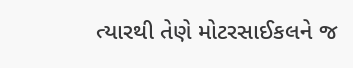ત્યારથી તેણે મોટરસાઈકલને જ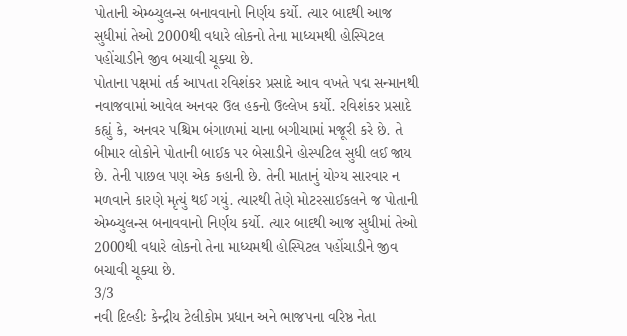પોતાની એમ્બ્યુલન્સ બનાવવાનો નિર્ણય કર્યો. ત્યાર બાદથી આજ સુધીમાં તેઓ 2000થી વધારે લોકનો તેના માધ્યમથી હોસ્પિટલ પહોંચાડીને જીવ બચાવી ચૂક્યા છે.
પોતાના પક્ષમાં તર્ક આપતા રવિશંકર પ્રસાદે આવ વખતે પદ્મ સન્માનથી નવાજવામાં આવેલ અનવર ઉલ હકનો ઉલ્લેખ કર્યો. રવિશંકર પ્રસાદે કહ્યું કે, અનવર પશ્ચિમ બંગાળમાં ચાના બગીચામાં મજૂરી કરે છે. તે બીમાર લોકોને પોતાની બાઈક પર બેસાડીને હોસ્પટિલ સુધી લઈ જાય છે. તેની પાછલ પણ એક કહાની છે. તેની માતાનું યોગ્ય સારવાર ન મળવાને કારણે મૃત્યું થઈ ગયું. ત્યારથી તેણે મોટરસાઈકલને જ પોતાની એમ્બ્યુલન્સ બનાવવાનો નિર્ણય કર્યો. ત્યાર બાદથી આજ સુધીમાં તેઓ 2000થી વધારે લોકનો તેના માધ્યમથી હોસ્પિટલ પહોંચાડીને જીવ બચાવી ચૂક્યા છે.
3/3
નવી દિલ્હીઃ કેન્દ્રીય ટેલીકોમ પ્રધાન અને ભાજપના વરિષ્ઠ નેતા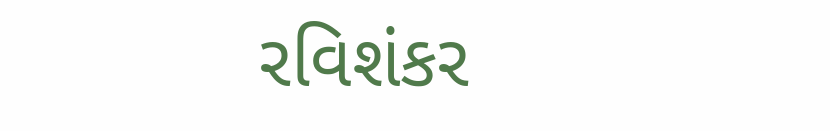રવિશંકર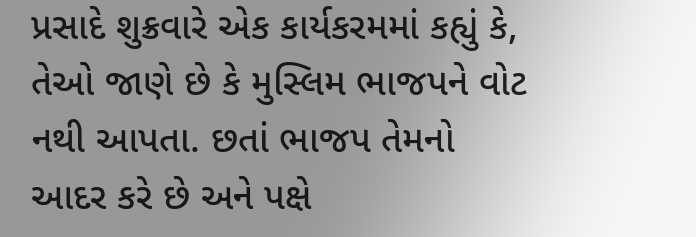પ્રસાદે શુક્રવારે એક કાર્યકરમમાં કહ્યું કે, તેઓ જાણે છે કે મુસ્લિમ ભાજપને વોટ નથી આપતા. છતાં ભાજપ તેમનો આદર કરે છે અને પક્ષે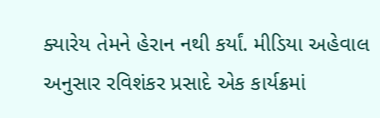ક્યારેય તેમને હેરાન નથી કર્યાં. મીડિયા અહેવાલ અનુસાર રવિશંકર પ્રસાદે એક કાર્યક્રમાં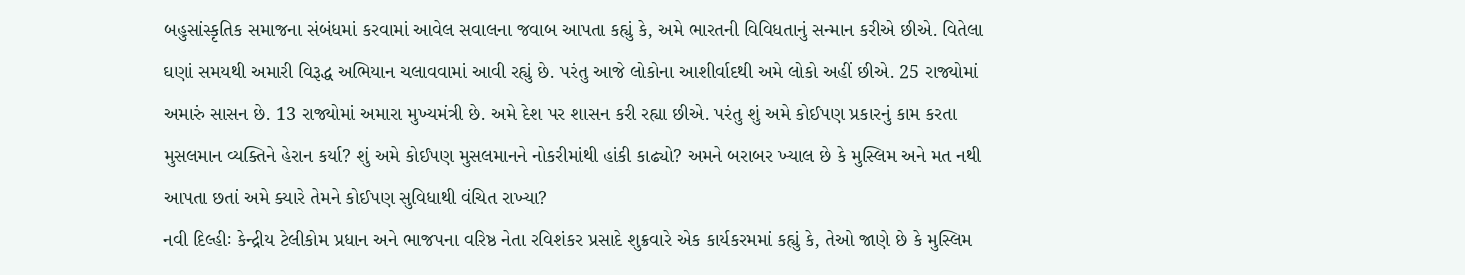બહુસાંસ્કૃતિક સમાજના સંબંધમાં કરવામાં આવેલ સવાલના જવાબ આપતા કહ્યું કે, અમે ભારતની વિવિધતાનું સન્માન કરીએ છીએ. વિતેલા ઘણાં સમયથી અમારી વિરૂદ્ધ અભિયાન ચલાવવામાં આવી રહ્યું છે. પરંતુ આજે લોકોના આશીર્વાદથી અમે લોકો અહીં છીએ. 25 રાજ્યોમાં અમારું સાસન છે. 13 રાજ્યોમાં અમારા મુખ્યમંત્રી છે. અમે દેશ પર શાસન કરી રહ્યા છીએ. પરંતુ શું અમે કોઈપણ પ્રકારનું કામ કરતા મુસલમાન વ્યક્તિને હેરાન કર્યા? શું અમે કોઈપણ મુસલમાનને નોકરીમાંથી હાંકી કાઢ્યો? અમને બરાબર ખ્યાલ છે કે મુસ્લિમ અને મત નથી આપતા છતાં અમે ક્યારે તેમને કોઈપણ સુવિધાથી વંચિત રાખ્યા?
નવી દિલ્હીઃ કેન્દ્રીય ટેલીકોમ પ્રધાન અને ભાજપના વરિષ્ઠ નેતા રવિશંકર પ્રસાદે શુક્રવારે એક કાર્યકરમમાં કહ્યું કે, તેઓ જાણે છે કે મુસ્લિમ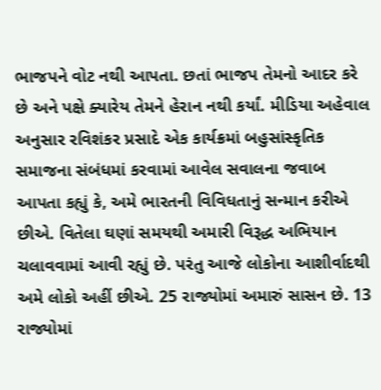ભાજપને વોટ નથી આપતા. છતાં ભાજપ તેમનો આદર કરે છે અને પક્ષે ક્યારેય તેમને હેરાન નથી કર્યાં. મીડિયા અહેવાલ અનુસાર રવિશંકર પ્રસાદે એક કાર્યક્રમાં બહુસાંસ્કૃતિક સમાજના સંબંધમાં કરવામાં આવેલ સવાલના જવાબ આપતા કહ્યું કે, અમે ભારતની વિવિધતાનું સન્માન કરીએ છીએ. વિતેલા ઘણાં સમયથી અમારી વિરૂદ્ધ અભિયાન ચલાવવામાં આવી રહ્યું છે. પરંતુ આજે લોકોના આશીર્વાદથી અમે લોકો અહીં છીએ. 25 રાજ્યોમાં અમારું સાસન છે. 13 રાજ્યોમાં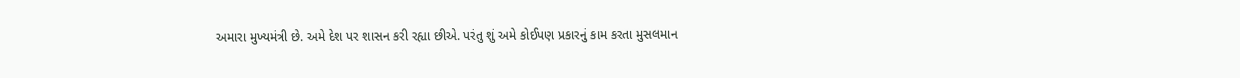અમારા મુખ્યમંત્રી છે. અમે દેશ પર શાસન કરી રહ્યા છીએ. પરંતુ શું અમે કોઈપણ પ્રકારનું કામ કરતા મુસલમાન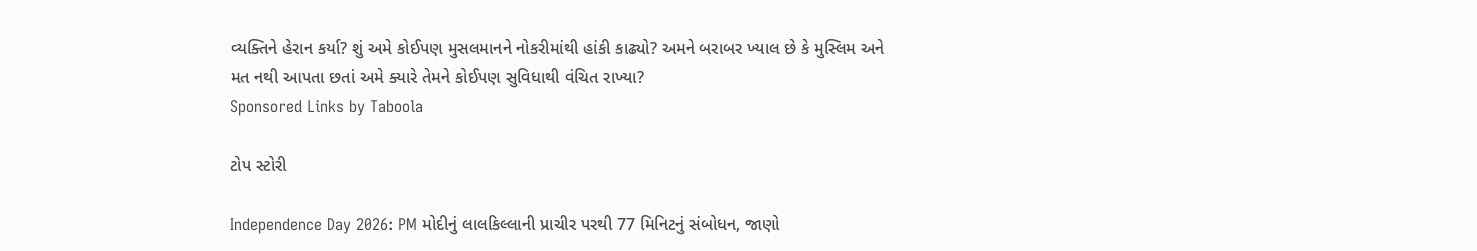વ્યક્તિને હેરાન કર્યા? શું અમે કોઈપણ મુસલમાનને નોકરીમાંથી હાંકી કાઢ્યો? અમને બરાબર ખ્યાલ છે કે મુસ્લિમ અને મત નથી આપતા છતાં અમે ક્યારે તેમને કોઈપણ સુવિધાથી વંચિત રાખ્યા?
Sponsored Links by Taboola

ટોપ સ્ટોરી

Independence Day 2026: PM મોદીનું લાલકિલ્લાની પ્રાચીર પરથી 77 મિનિટનું સંબોધન, જાણો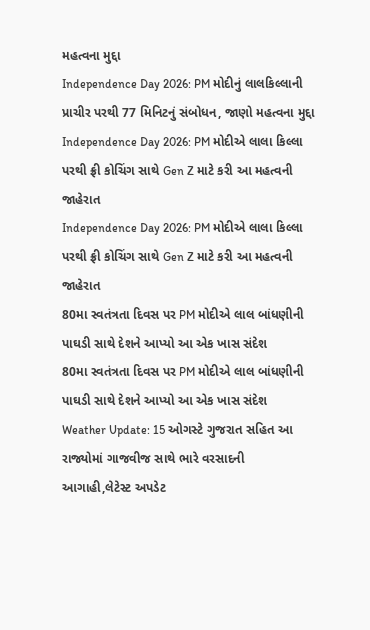મહત્વના મુદ્દા
Independence Day 2026: PM મોદીનું લાલકિલ્લાની પ્રાચીર પરથી 77 મિનિટનું સંબોધન, જાણો મહત્વના મુદ્દા
Independence Day 2026: PM મોદીએ લાલા કિલ્લા પરથી ફ્રી કોચિંગ સાથે Gen Z માટે કરી આ મહત્વની જાહેરાત
Independence Day 2026: PM મોદીએ લાલા કિલ્લા પરથી ફ્રી કોચિંગ સાથે Gen Z માટે કરી આ મહત્વની જાહેરાત
80મા સ્વતંત્રતા દિવસ પર PM મોદીએ લાલ બાંધણીની પાઘડી સાથે દેશને આપ્યો આ એક ખાસ સંદેશ
80મા સ્વતંત્રતા દિવસ પર PM મોદીએ લાલ બાંધણીની પાઘડી સાથે દેશને આપ્યો આ એક ખાસ સંદેશ
Weather Update: 15 ઓગસ્ટે ગુજરાત સહિત આ રાજ્યોમાં ગાજવીજ સાથે ભારે વરસાદની આગાહી,લેટેસ્ટ અપડેટ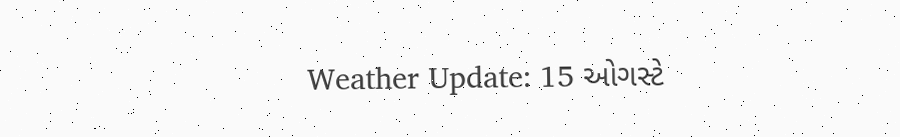Weather Update: 15 ઓગસ્ટે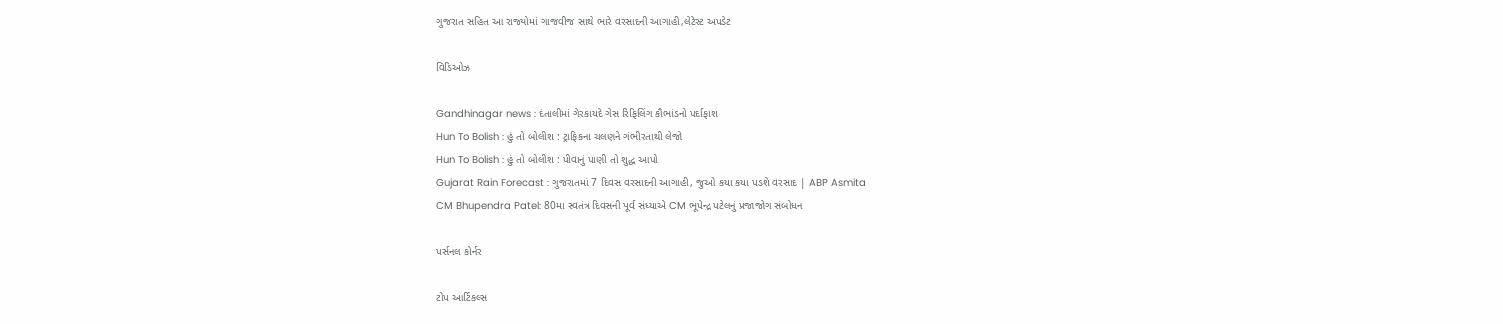ગુજરાત સહિત આ રાજ્યોમાં ગાજવીજ સાથે ભારે વરસાદની આગાહી,લેટેસ્ટ અપડેટ

વિડિઓઝ

Gandhinagar news : દંતાલીમાં ગેરકાયદે ગેસ રિફિલિંગ કૌભાંડનો પર્દાફાશ
Hun To Bolish : હું તો બોલીશ : ટ્રાફિકના ચલણને ગંભીરતાથી લેજો
Hun To Bolish : હું તો બોલીશ : પીવાનું પાણી તો શુદ્ધ આપો
Gujarat Rain Forecast : ગુજરાતમાં 7 દિવસ વરસાદની આગાહી, જુઓ કયા કયા પડશે વરસાદ | ABP Asmita
CM Bhupendra Patel: 80મા સ્વતંત્ર દિવસની પૂર્વ સંધ્યાએ CM ભૂપેન્દ્ર પટેલનું પ્રજાજોગ સંબોધન

પર્સનલ કોર્નર

ટોપ આર્ટિકલ્સ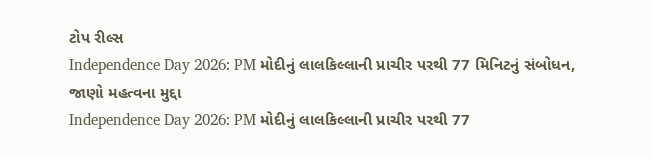ટોપ રીલ્સ
Independence Day 2026: PM મોદીનું લાલકિલ્લાની પ્રાચીર પરથી 77 મિનિટનું સંબોધન, જાણો મહત્વના મુદ્દા
Independence Day 2026: PM મોદીનું લાલકિલ્લાની પ્રાચીર પરથી 77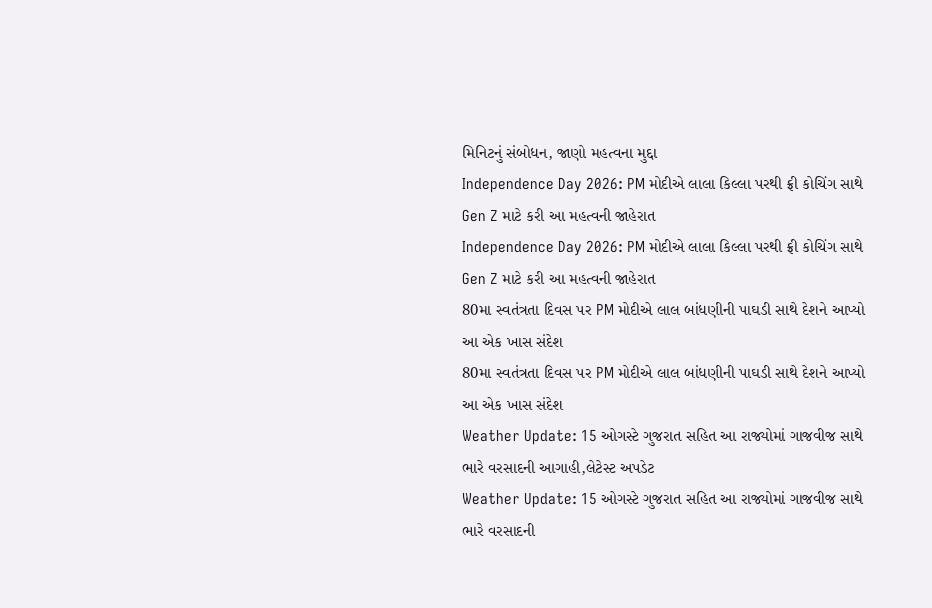મિનિટનું સંબોધન, જાણો મહત્વના મુદ્દા
Independence Day 2026: PM મોદીએ લાલા કિલ્લા પરથી ફ્રી કોચિંગ સાથે Gen Z માટે કરી આ મહત્વની જાહેરાત
Independence Day 2026: PM મોદીએ લાલા કિલ્લા પરથી ફ્રી કોચિંગ સાથે Gen Z માટે કરી આ મહત્વની જાહેરાત
80મા સ્વતંત્રતા દિવસ પર PM મોદીએ લાલ બાંધણીની પાઘડી સાથે દેશને આપ્યો આ એક ખાસ સંદેશ
80મા સ્વતંત્રતા દિવસ પર PM મોદીએ લાલ બાંધણીની પાઘડી સાથે દેશને આપ્યો આ એક ખાસ સંદેશ
Weather Update: 15 ઓગસ્ટે ગુજરાત સહિત આ રાજ્યોમાં ગાજવીજ સાથે ભારે વરસાદની આગાહી,લેટેસ્ટ અપડેટ
Weather Update: 15 ઓગસ્ટે ગુજરાત સહિત આ રાજ્યોમાં ગાજવીજ સાથે ભારે વરસાદની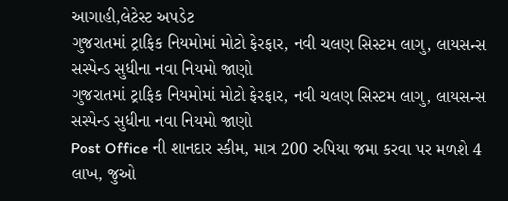આગાહી,લેટેસ્ટ અપડેટ
ગુજરાતમાં ટ્રાફિક નિયમોમાં મોટો ફેરફાર, નવી ચલણ સિસ્ટમ લાગુ, લાયસન્સ સસ્પેન્ડ સુધીના નવા નિયમો જાણો
ગુજરાતમાં ટ્રાફિક નિયમોમાં મોટો ફેરફાર, નવી ચલણ સિસ્ટમ લાગુ, લાયસન્સ સસ્પેન્ડ સુધીના નવા નિયમો જાણો
Post Office ની શાનદાર સ્કીમ, માત્ર 200 રુપિયા જમા કરવા પર મળશે 4 લાખ, જુઓ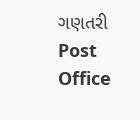ગણતરી
Post Office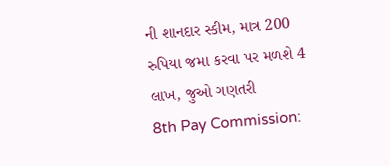ની શાનદાર સ્કીમ, માત્ર 200 રુપિયા જમા કરવા પર મળશે 4 લાખ, જુઓ ગણતરી
8th Pay Commission: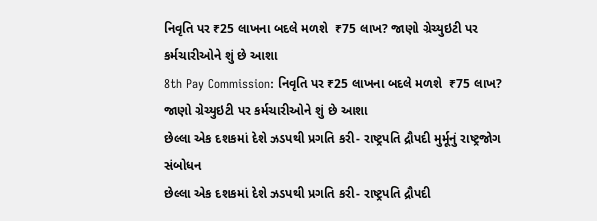નિવૃતિ પર ₹25 લાખના બદલે મળશે  ₹75 લાખ? જાણો ગ્રેચ્યુઇટી પર કર્મચારીઓને શું છે આશા
8th Pay Commission: નિવૃતિ પર ₹25 લાખના બદલે મળશે  ₹75 લાખ? જાણો ગ્રેચ્યુઇટી પર કર્મચારીઓને શું છે આશા
છેલ્લા એક દશકમાં દેશે ઝડપથી પ્રગતિ કરી- રાષ્ટ્રપતિ દ્રૌપદી મુર્મૂનું રાષ્ટ્રજોગ સંબોધન
છેલ્લા એક દશકમાં દેશે ઝડપથી પ્રગતિ કરી- રાષ્ટ્રપતિ દ્રૌપદી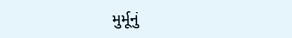મુર્મૂનું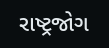રાષ્ટ્રજોગ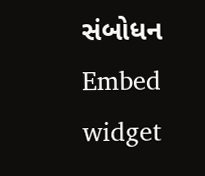સંબોધન
Embed widget